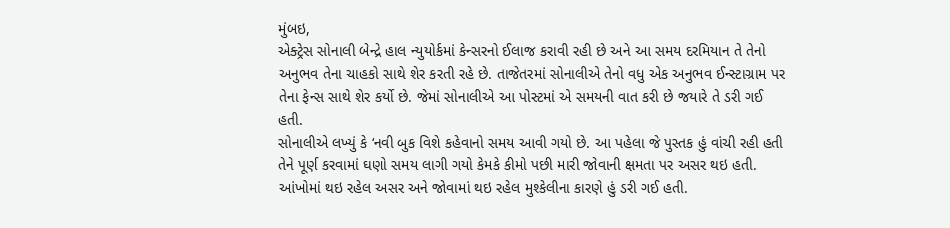મુંબઇ,
એક્ટ્રેસ સોનાલી બેન્દ્રે હાલ ન્યુયોર્કમાં કેન્સરનો ઈલાજ કરાવી રહી છે અને આ સમય દરમિયાન તે તેનો અનુભવ તેના ચાહકો સાથે શેર કરતી રહે છે. તાજેતરમાં સોનાલીએ તેનો વધુ એક અનુભવ ઈન્સ્ટાગ્રામ પર તેના ફેન્સ સાથે શેર કર્યો છે. જેમાં સોનાલીએ આ પોસ્ટમાં એ સમયની વાત કરી છે જયારે તે ડરી ગઈ હતી.
સોનાલીએ લખ્યું કે ‘નવી બુક વિશે કહેવાનો સમય આવી ગયો છે. આ પહેલા જે પુસ્તક હું વાંચી રહી હતી તેને પૂર્ણ કરવામાં ઘણો સમય લાગી ગયો કેમકે કીમો પછી મારી જોવાની ક્ષમતા પર અસર થઇ હતી. આંખોમાં થઇ રહેલ અસર અને જોવામાં થઇ રહેલ મુશ્કેલીના કારણે હું ડરી ગઈ હતી.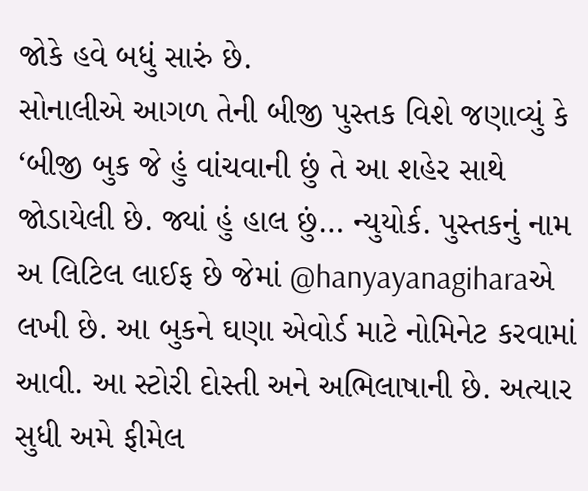જોકે હવે બધું સારું છે.
સોનાલીએ આગળ તેની બીજી પુસ્તક વિશે જણાવ્યું કે ‘બીજી બુક જે હું વાંચવાની છું તે આ શહેર સાથે જોડાયેલી છે. જ્યાં હું હાલ છું… ન્યુયોર્ક. પુસ્તકનું નામ અ લિટિલ લાઈફ છે જેમાં @hanyayanagiharaએ લખી છે. આ બુકને ઘણા એવોર્ડ માટે નોમિનેટ કરવામાં આવી. આ સ્ટોરી દોસ્તી અને અભિલાષાની છે. અત્યાર સુધી અમે ફીમેલ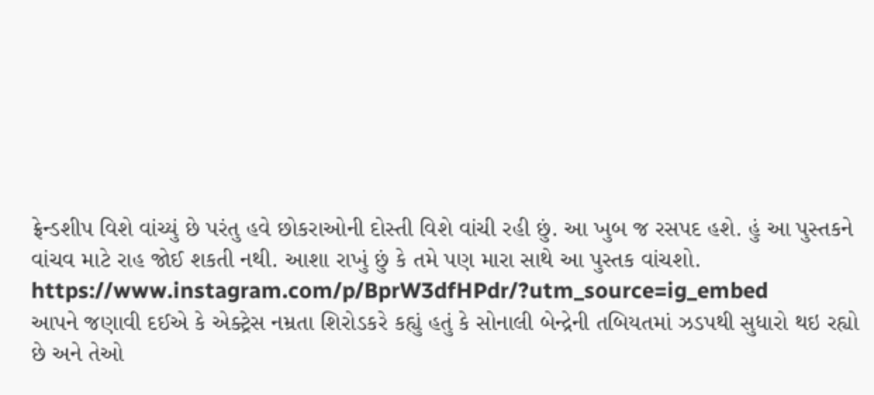ફ્રેન્ડશીપ વિશે વાંચ્યું છે પરંતુ હવે છોકરાઓની દોસ્તી વિશે વાંચી રહી છું. આ ખુબ જ રસપદ હશે. હું આ પુસ્તકને વાંચવ માટે રાહ જોઈ શકતી નથી. આશા રાખું છું કે તમે પણ મારા સાથે આ પુસ્તક વાંચશો.
https://www.instagram.com/p/BprW3dfHPdr/?utm_source=ig_embed
આપને જણાવી દઈએ કે એક્ટ્રેસ નમ્રતા શિરોડકરે કહ્યું હતું કે સોનાલી બેન્દ્રેની તબિયતમાં ઝડપથી સુધારો થઇ રહ્યો છે અને તેઓ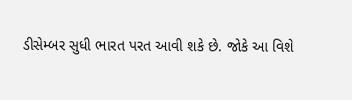ડીસેમ્બર સુધી ભારત પરત આવી શકે છે. જોકે આ વિશે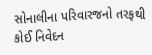સોનાલીના પરિવારજનો તરફથી કોઈ નિવેદન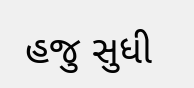હજુ સુધી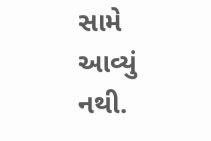સામે આવ્યું નથી.